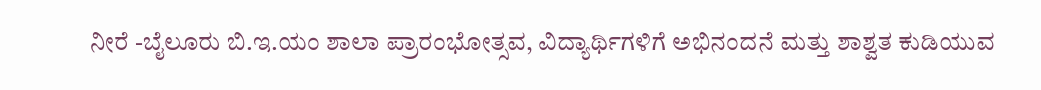ನೀರೆ -ಬೈಲೂರು ಬಿ.ಇ.ಯಂ ಶಾಲಾ ಪ್ರಾರಂಭೋತ್ಸವ, ವಿದ್ಯಾರ್ಥಿಗಳಿಗೆ ಅಭಿನಂದನೆ ಮತ್ತು ಶಾಶ್ವತ ಕುಡಿಯುವ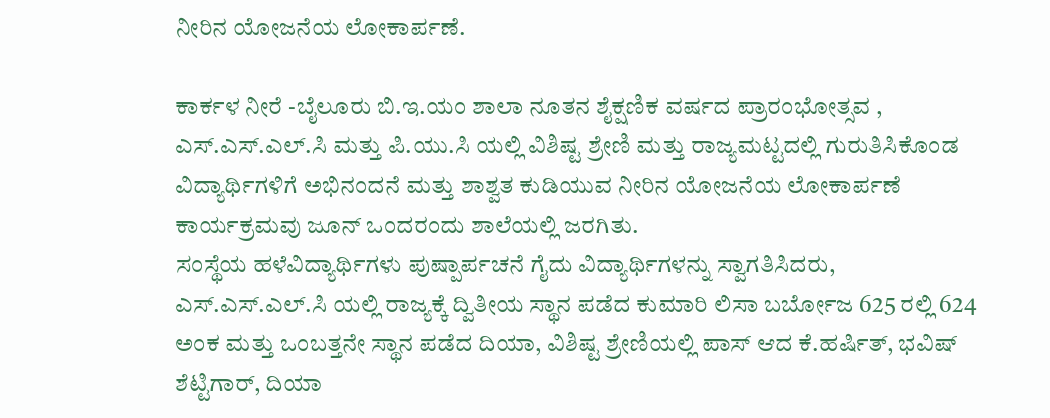ನೀರಿನ ಯೋಜನೆಯ ಲೋಕಾರ್ಪಣೆ.

ಕಾರ್ಕಳ ನೀರೆ -ಬೈಲೂರು ಬಿ.ಇ.ಯಂ ಶಾಲಾ ನೂತನ ಶೈಕ್ಷಣಿಕ ವರ್ಷದ ಪ್ರಾರಂಭೋತ್ಸವ , ಎಸ್.ಎಸ್.ಎಲ್.ಸಿ ಮತ್ತು ಪಿ.ಯು.ಸಿ ಯಲ್ಲಿ ವಿಶಿಷ್ಟ ಶ್ರೇಣಿ ಮತ್ತು ರಾಜ್ಯಮಟ್ಟದಲ್ಲಿ ಗುರುತಿಸಿಕೊಂಡ ವಿದ್ಯಾರ್ಥಿಗಳಿಗೆ ಅಭಿನಂದನೆ ಮತ್ತು ಶಾಶ್ವತ ಕುಡಿಯುವ ನೀರಿನ ಯೋಜನೆಯ ಲೋಕಾರ್ಪಣೆ ಕಾರ್ಯಕ್ರಮವು ಜೂನ್‌ ಒಂದರಂದು ಶಾಲೆಯಲ್ಲಿ ಜರಗಿತು.
ಸಂಸ್ಥೆಯ ಹಳೆವಿದ್ಯಾರ್ಥಿಗಳು ಪುಷ್ಪಾರ್ಪಚನೆ ಗೈದು ವಿದ್ಯಾರ್ಥಿಗಳನ್ನು ಸ್ವಾಗತಿಸಿದರು, ಎಸ್.ಎಸ್.ಎಲ್.ಸಿ ಯಲ್ಲಿ ರಾಜ್ಯಕ್ಕೆ ದ್ವಿತೀಯ ಸ್ಥಾನ ಪಡೆದ ಕುಮಾರಿ ಲಿಸಾ ಬರ್ಬೋಜ 625 ರಲ್ಲಿ 624 ಅಂಕ ಮತ್ತು ಒಂಬತ್ತನೇ ಸ್ಥಾನ ಪಡೆದ ದಿಯಾ, ವಿಶಿಷ್ಟ ಶ್ರೇಣಿಯಲ್ಲಿ ಪಾಸ್‌ ಆದ ಕೆ.ಹರ್ಷಿತ್‌, ಭವಿಷ್‌ ಶೆಟ್ಟಿಗಾರ್‌, ದಿಯಾ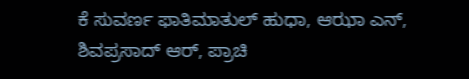ಕೆ ಸುವರ್ಣ ಫಾತಿಮಾತುಲ್‌ ಹುಧಾ, ಆಝಾ ಎನ್‌, ಶಿವಪ್ರಸಾದ್‌ ಆರ್‌, ಪ್ರಾಚಿ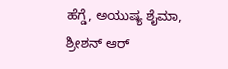ಹೆಗ್ಡೆ, ಅಯುಷ್ಯ ಶೈಮಾ, ಶ್ರೀಶನ್‌ ಆರ್‌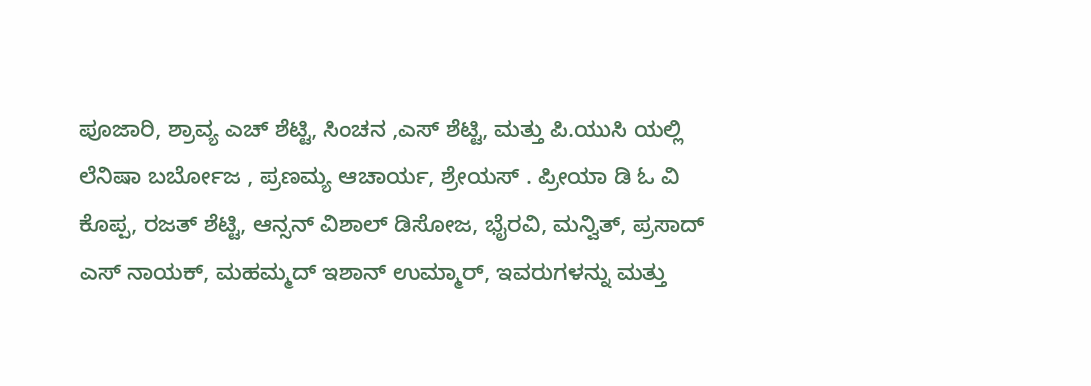ಪೂಜಾರಿ, ಶ್ರಾವ್ಯ ಎಚ್‌ ಶೆಟ್ಟಿ, ಸಿಂಚನ ,ಎಸ್‌ ಶೆಟ್ಟಿ, ಮತ್ತು ಪಿ.ಯುಸಿ ಯಲ್ಲಿ ಲೆನಿಷಾ ಬರ್ಬೋಜ , ಪ್ರಣಮ್ಯ ಆಚಾರ್ಯ, ಶ್ರೇಯಸ್ . ಪ್ರೀಯಾ ಡಿ ಓ ವಿ ಕೊಪ್ಪ, ರಜತ್‌ ಶೆಟ್ಟಿ, ಆನ್ಸನ್ ವಿಶಾಲ್‌ ಡಿಸೋಜ, ಭೈರವಿ, ಮನ್ವಿತ್‌, ಪ್ರಸಾದ್‌ ಎಸ್‌ ನಾಯಕ್‌, ಮಹಮ್ಮದ್‌ ಇಶಾನ್‌ ಉಮ್ಮಾರ್‌, ಇವರುಗಳನ್ನು ಮತ್ತು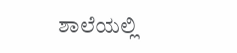ಶಾಲೆಯಲ್ಲಿ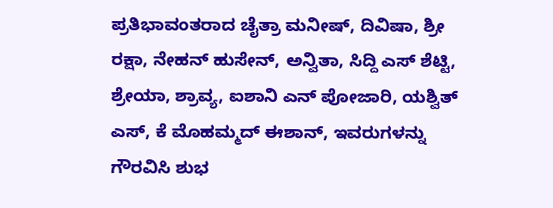ಪ್ರತಿಭಾವಂತರಾದ ಚೈತ್ರಾ ಮನೀಷ್, ದಿವಿಷಾ, ಶ್ರೀ ರಕ್ಷಾ, ನೇಹನ್‌ ಹುಸೇನ್‌, ಅನ್ವಿತಾ, ಸಿದ್ದಿ ಎಸ್‌ ಶೆಟ್ಟಿ, ಶ್ರೇಯಾ, ಶ್ರಾವ್ಯ, ಐಶಾನಿ ಎನ್‌ ಪೋಜಾರಿ, ಯಶ್ವಿತ್‌ ಎಸ್, ಕೆ ಮೊಹಮ್ಮದ್‌ ಈಶಾನ್‌, ಇವರುಗಳನ್ನು ಗೌರವಿಸಿ ಶುಭ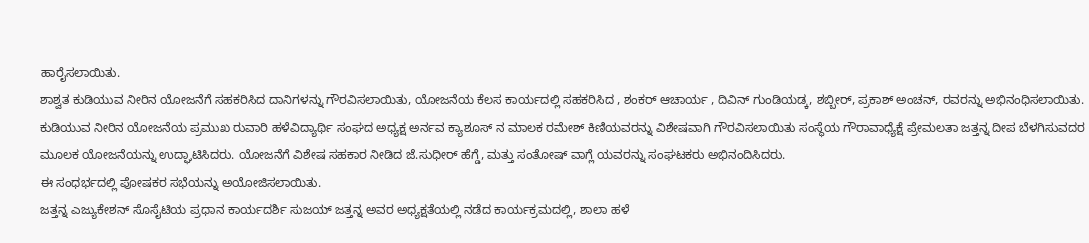ಹಾರೈಸಲಾಯಿತು.
ಶಾಶ್ವತ ಕುಡಿಯುವ ನೀರಿನ ಯೋಜನೆಗೆ ಸಹಕರಿಸಿದ ದಾನಿಗಳನ್ನು ಗೌರವಿಸಲಾಯಿತು, ಯೋಜನೆಯ ಕೆಲಸ ಕಾರ್ಯದಲ್ಲಿ ಸಹಕರಿಸಿದ , ಶಂಕರ್‌ ಆಚಾರ್ಯ , ದಿವಿನ್‌ ಗುಂಡಿಯಡ್ಕ, ಶಬ್ಬೀರ್‌, ಪ್ರಕಾಶ್‌ ಅಂಚನ್‌, ರವರನ್ನು ಅಭಿನಂಧಿಸಲಾಯಿತು.
ಕುಡಿಯುವ ನೀರಿನ ಯೋಜನೆಯ ಪ್ರಮುಖ ರುವಾರಿ ಹಳೆವಿದ್ಯಾರ್ಥಿ ಸಂಘದ ಅಧ್ಯಕ್ಷ ಅರ್ನವ ಕ್ಯಾಶೂಸ್‌ ನ ಮಾಲಕ ರಮೇಶ್‌ ಕಿಣಿಯವರನ್ನು ವಿಶೇಷವಾಗಿ ಗೌರವಿಸಲಾಯಿತು ಸಂಸ್ಥೆಯ ಗೌರಾವಾಧ್ಯೆಕ್ಷೆ ಪ್ರೇಮಲತಾ ಜತ್ತನ್ನ ದೀಪ ಬೆಳಗಿಸುವದರ ಮೂಲಕ ಯೋಜನೆಯನ್ನು ಉದ್ಘಾಟಿಸಿದರು. ಯೋಜನೆಗೆ ವಿಶೇಷ ಸಹಕಾರ ನೀಡಿದ ಜೆ.ಸುಧೀರ್‌ ಹೆಗ್ಡೆ, ಮತ್ತು ಸಂತೋಷ್‌ ವಾಗ್ಲೆ ಯವರನ್ನು ಸಂಘಟಕರು ಅಭಿನಂದಿಸಿದರು.
ಈ ಸಂಧರ್ಭದಲ್ಲಿ ಪೋಷಕರ ಸಭೆಯನ್ನು ಅಯೋಜಿಸಲಾಯಿತು.
ಜತ್ತನ್ನ ಎಜ್ಯುಕೇಶನ್‌ ಸೊಸೈಟಿಯ ಪ್ರಧಾನ ಕಾರ್ಯದರ್ಶಿ ಸುಜಯ್‌ ಜತ್ತನ್ನ ಅವರ ಅಧ್ಯಕ್ಷತೆಯಲ್ಲಿ ನಡೆದ ಕಾರ್ಯಕ್ರಮದಲ್ಲಿ, ಶಾಲಾ ಹಳೆ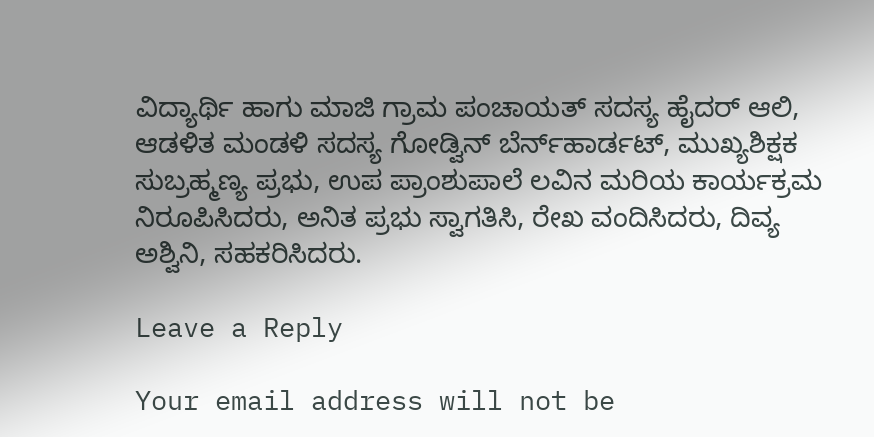ವಿದ್ಯಾರ್ಥಿ ಹಾಗು ಮಾಜಿ ಗ್ರಾಮ ಪಂಚಾಯತ್‌ ಸದಸ್ಯ ಹೈದರ್‌ ಆಲಿ, ಆಡಳಿತ ಮಂಡಳಿ ಸದಸ್ಯ ಗೋಡ್ವಿನ್‌ ಬೆರ್ನ್‌ಹಾರ್ಡಟ್, ಮುಖ್ಯಶಿಕ್ಷಕ ಸುಬ್ರಹ್ಮಣ್ಯ ಪ್ರಭು, ಉಪ ಪ್ರಾಂಶುಪಾಲೆ ಲವಿನ ಮರಿಯ ಕಾರ್ಯಕ್ರಮ ನಿರೂಪಿಸಿದರು, ಅನಿತ ಪ್ರಭು ಸ್ವಾಗತಿಸಿ, ರೇಖ ವಂದಿಸಿದರು, ದಿವ್ಯ ಅಶ್ವಿನಿ, ಸಹಕರಿಸಿದರು.

Leave a Reply

Your email address will not be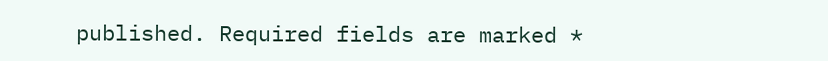published. Required fields are marked *